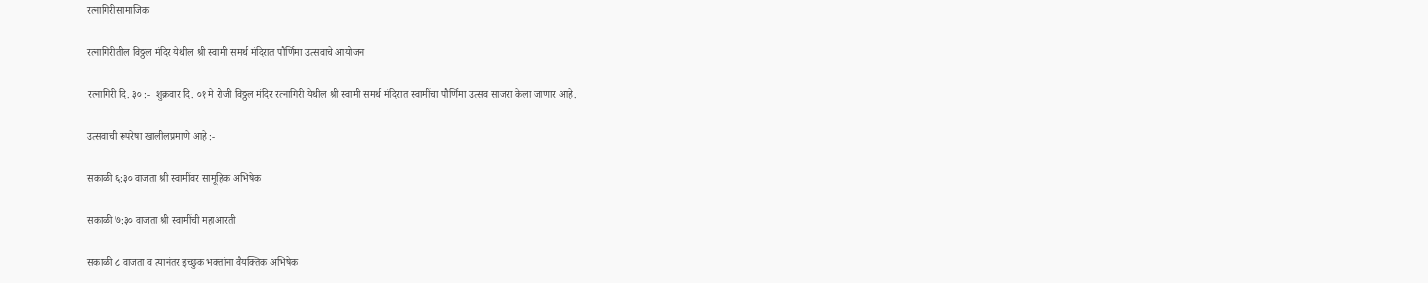रत्नागिरीसामाजिक

रत्नागिरीतील विठ्ठल मंदिर येथील श्री स्वामी समर्थ मंदिरात पौर्णिमा उत्सवाचे आयोजन

रत्नागिरी दि. ३० :-  शुक्रवार दि. ०१ मे रोजी विठ्ठल मंदिर रत्नागिरी येथील श्री स्वामी समर्थ मंदिरात स्वामींचा पौर्णिमा उत्सव साजरा केला जाणार आहे.

उत्सवाची रूपरेषा खालीलप्रमाणे आहे :-

सकाळी ६:३० वाजता श्री स्वामींवर सामूहिक अभिषेक

सकाळी ७:३० वाजता श्री स्वामींची महाआरती

सकाळी ८ वाजता व त्यानंतर इच्छुक भक्तांना वैयक्तिक अभिषेक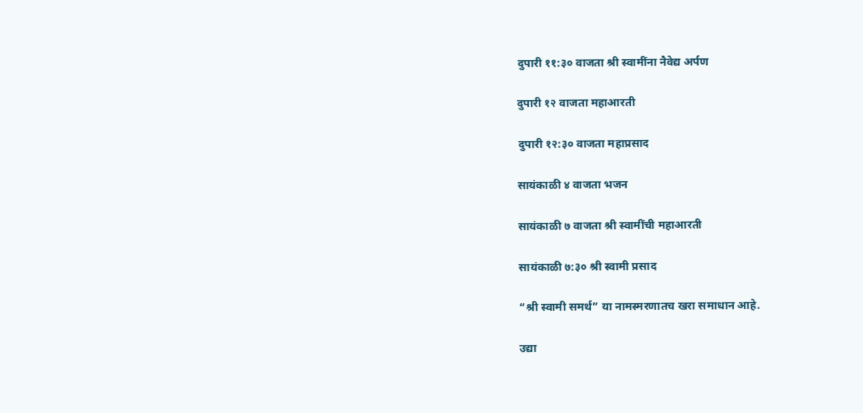दुपारी ११:३० वाजता श्री स्वामींना नैवेद्य अर्पण

दुपारी १२ वाजता महाआरती

दुपारी १२:३० वाजता महाप्रसाद

सायंकाळी ४ वाजता भजन

सायंकाळी ७ वाजता श्री स्वामींची महाआरती

सायंकाळी ७:३० श्री स्वामी प्रसाद

“श्री स्वामी समर्थ” या नामस्मरणातच खरा समाधान आहे.

उद्या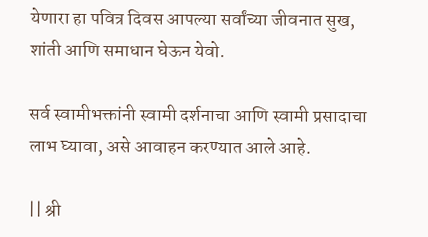येणारा हा पवित्र दिवस आपल्या सर्वांच्या जीवनात सुख, शांती आणि समाधान घेऊन येवो.

सर्व स्वामीभक्तांनी स्वामी दर्शनाचा आणि स्वामी प्रसादाचा लाभ घ्यावा, असे आवाहन करण्यात आले आहे.

|| श्री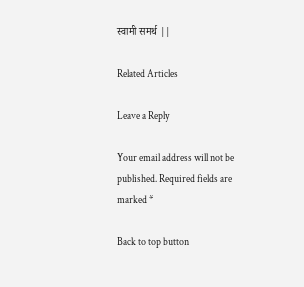स्वामी समर्थ ||

Related Articles

Leave a Reply

Your email address will not be published. Required fields are marked *

Back to top button